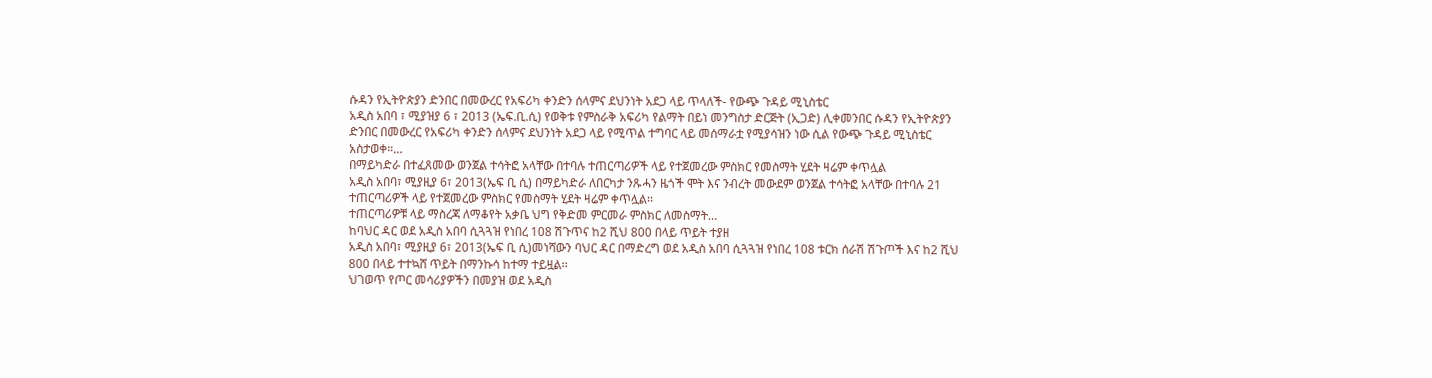ሱዳን የኢትዮጵያን ድንበር በመውረር የአፍሪካ ቀንድን ሰላምና ደህንነት አደጋ ላይ ጥላለች- የውጭ ጉዳይ ሚኒስቴር
አዲስ አበባ ፣ ሚያዝያ 6 ፣ 2013 (ኤፍ.ቢ.ሲ) የወቅቱ የምስራቅ አፍሪካ የልማት በይነ መንግስታ ድርጅት (ኢጋድ) ሊቀመንበር ሱዳን የኢትዮጵያን ድንበር በመውረር የአፍሪካ ቀንድን ሰላምና ደህንነት አደጋ ላይ የሚጥል ተግባር ላይ መሰማራቷ የሚያሳዝን ነው ሲል የውጭ ጉዳይ ሚኒስቴር አስታወቀ።…
በማይካድራ በተፈጸመው ወንጀል ተሳትፎ አላቸው በተባሉ ተጠርጣሪዎች ላይ የተጀመረው ምስክር የመስማት ሂደት ዛሬም ቀጥሏል
አዲስ አበባ፣ ሚያዚያ 6፣ 2013(ኤፍ ቢ ሲ) በማይካድራ ለበርካታ ንጹሓን ዜጎች ሞት እና ንብረት መውደም ወንጀል ተሳትፎ አላቸው በተባሉ 21 ተጠርጣሪዎች ላይ የተጀመረው ምስክር የመስማት ሂደት ዛሬም ቀጥሏል፡፡
ተጠርጣሪዎቹ ላይ ማስረጃ ለማቆየት አቃቤ ህግ የቅድመ ምርመራ ምስክር ለመስማት…
ከባህር ዳር ወደ አዲስ አበባ ሲጓጓዝ የነበረ 108 ሽጉጥና ከ2 ሺህ 800 በላይ ጥይት ተያዘ
አዲስ አበባ፣ ሚያዚያ 6፣ 2013(ኤፍ ቢ ሲ)መነሻውን ባህር ዳር በማድረግ ወደ አዲስ አበባ ሲጓጓዝ የነበረ 108 ቱርክ ሰራሽ ሽጉጦች እና ከ2 ሺህ 800 በላይ ተተኳሸ ጥይት በማንኩሳ ከተማ ተይዟል፡፡
ህገወጥ የጦር መሳሪያዎችን በመያዝ ወደ አዲስ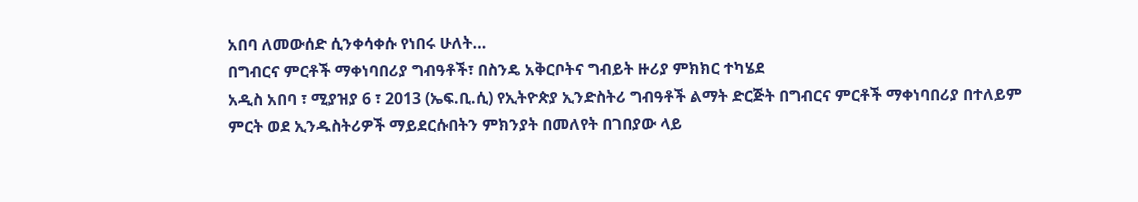አበባ ለመውሰድ ሲንቀሳቀሱ የነበሩ ሁለት…
በግብርና ምርቶች ማቀነባበሪያ ግብዓቶች፣ በስንዴ አቅርቦትና ግብይት ዙሪያ ምክክር ተካሄደ
አዲስ አበባ ፣ ሚያዝያ 6 ፣ 2013 (ኤፍ.ቢ.ሲ) የኢትዮጵያ ኢንድስትሪ ግብዓቶች ልማት ድርጅት በግብርና ምርቶች ማቀነባበሪያ በተለይም ምርት ወደ ኢንዱስትሪዎች ማይደርሱበትን ምክንያት በመለየት በገበያው ላይ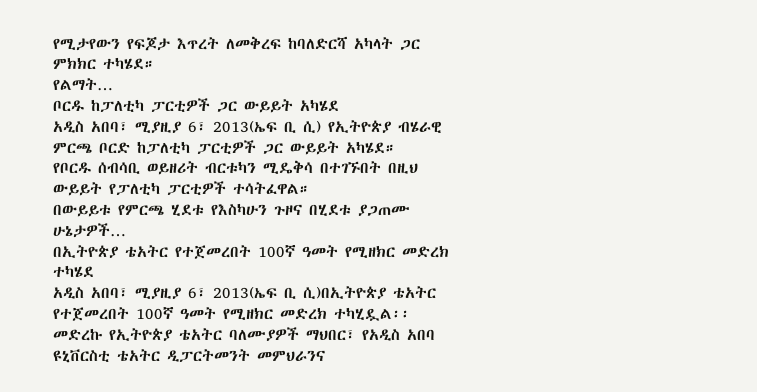የሚታየውን የፍጆታ እጥረት ለመቅረፍ ከባለድርሻ አካላት ጋር ምክክር ተካሄደ።
የልማት…
ቦርዱ ከፓለቲካ ፓርቲዎች ጋር ውይይት አካሄደ
አዲስ አበባ፣ ሚያዚያ 6፣ 2013(ኤፍ ቢ ሲ) የኢትዮጵያ ብሄራዊ ምርጫ ቦርድ ከፓለቲካ ፓርቲዎች ጋር ውይይት አካሄደ።
የቦርዱ ሰብሳቢ ወይዘሪት ብርቱካን ሚዴቅሳ በተገኙበት በዚህ ውይይት የፓለቲካ ፓርቲዎች ተሳትፈዋል።
በውይይቱ የምርጫ ሂደቱ የእስካሁን ጉዞና በሂደቱ ያጋጠሙ ሁኔታዎች…
በኢትዮጵያ ቴአትር የተጀመረበት 100ኛ ዓመት የሚዘክር መድረክ ተካሄደ
አዲስ አበባ፣ ሚያዚያ 6፣ 2013(ኤፍ ቢ ሲ)በኢትዮጵያ ቴአትር የተጀመረበት 100ኛ ዓመት የሚዘክር መድረክ ተካሂዷል፡፡
መድረኩ የኢትዮጵያ ቴአትር ባለሙያዎች ማህበር፣ የአዲስ አበባ ዩኒቨርስቲ ቴአትር ዲፓርትመንት መምህራንና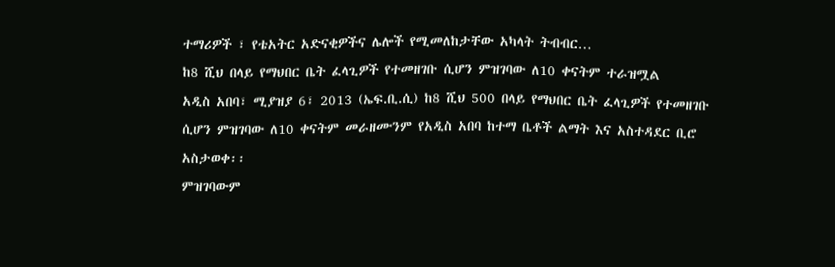ተማሪዎች ፣ የቴአትር አድናቂዎችና ሌሎች የሚመለከታቸው አካላት ትብብር…
ከ8 ሺህ በላይ የማህበር ቤት ፈላጊዎች የተመዘገቡ ሲሆን ምዝገባው ለ10 ቀናትም ተራዝሟል
አዲስ አበባ፣ ሚያዝያ 6፣ 2013 (ኤፍ.ቢ.ሲ) ከ8 ሺህ 500 በላይ የማህበር ቤት ፈላጊዎች የተመዘገቡ ሲሆን ምዝገባው ለ10 ቀናትም መራዘሙንም የአዲስ አበባ ከተማ ቤቶች ልማት እና አስተዳደር ቢሮ አስታወቀ፡፡
ምዝገባውም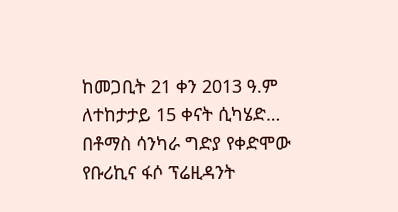ከመጋቢት 21 ቀን 2013 ዓ.ም ለተከታታይ 15 ቀናት ሲካሄድ…
በቶማስ ሳንካራ ግድያ የቀድሞው የቡሪኪና ፋሶ ፕሬዚዳንት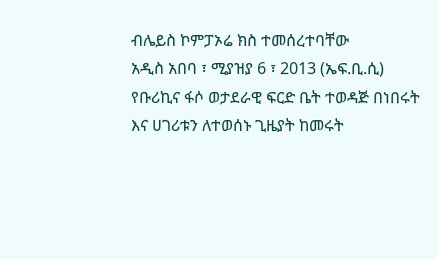ብሌይስ ኮምፓኦሬ ክስ ተመሰረተባቸው
አዲስ አበባ ፣ ሚያዝያ 6 ፣ 2013 (ኤፍ.ቢ.ሲ) የቡሪኪና ፋሶ ወታደራዊ ፍርድ ቤት ተወዳጅ በነበሩት እና ሀገሪቱን ለተወሰኑ ጊዜያት ከመሩት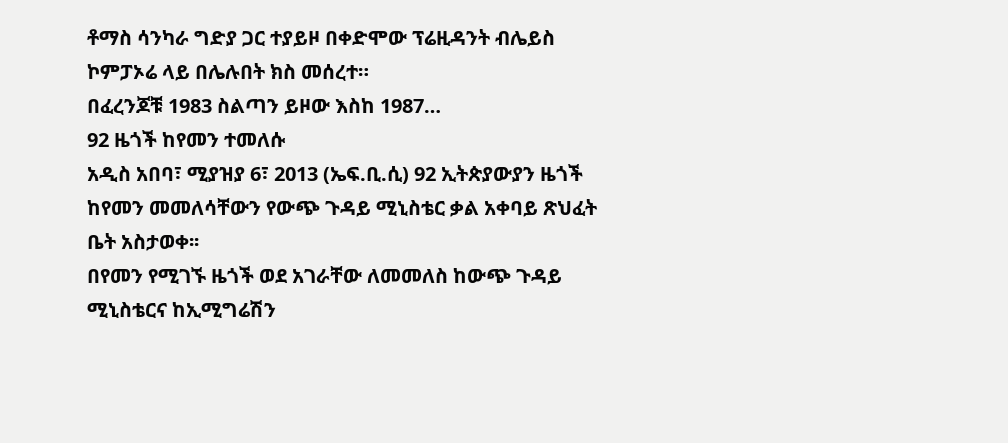ቶማስ ሳንካራ ግድያ ጋር ተያይዞ በቀድሞው ፕሬዚዳንት ብሌይስ ኮምፓኦሬ ላይ በሌሉበት ክስ መሰረተ።
በፈረንጆቹ 1983 ስልጣን ይዞው እስከ 1987…
92 ዜጎች ከየመን ተመለሱ
አዲስ አበባ፣ ሚያዝያ 6፣ 2013 (ኤፍ.ቢ.ሲ) 92 ኢትጵያውያን ዜጎች ከየመን መመለሳቸውን የውጭ ጉዳይ ሚኒስቴር ቃል አቀባይ ጽህፈት ቤት አስታወቀ፡፡
በየመን የሚገኙ ዜጎች ወደ አገራቸው ለመመለስ ከውጭ ጉዳይ ሚኒስቴርና ከኢሚግሬሽን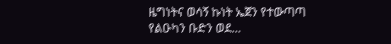ዜግነትና ወሳኝ ኩነት ኤጀን የተውጣጣ የልዑካን ቡድን ወደ…